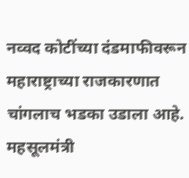नव्वद कोटींच्या दंडमाफीवरून महाराष्ट्राच्या राजकारणात चांगलाच भडका उडाला आहे. महसूलमंत्री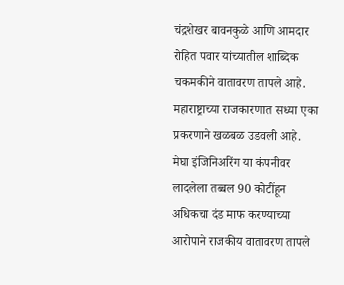चंद्रशेखर बावनकुळे आणि आमदार रोहित पवार यांच्यातील शाब्दिक चकमकीने वातावरण तापले आहे.
महाराष्ट्राच्या राजकारणात सध्या एका प्रकरणाने खळबळ उडवली आहे. मेघा इंजिनिअरिंग या कंपनीवर लादलेला तब्बल 90 कोटींहून अधिकचा दंड माफ करण्याच्या आरोपाने राजकीय वातावरण तापले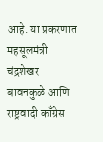आहे. या प्रकरणात महसूलमंत्री चंद्रशेखर बावनकुळे आणि राष्ट्रवादी काँग्रेस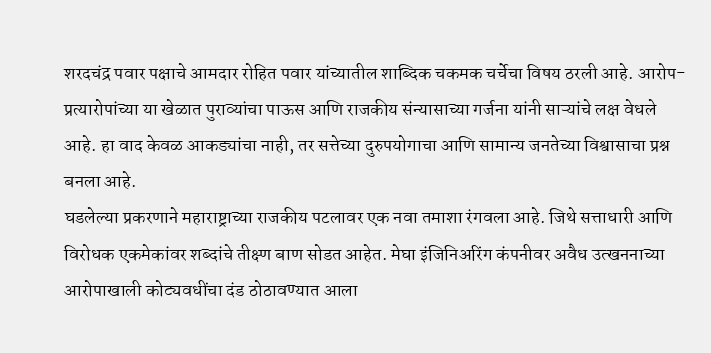शरदचंद्र पवार पक्षाचे आमदार रोहित पवार यांच्यातील शाब्दिक चकमक चर्चेचा विषय ठरली आहे. आरोप- प्रत्यारोपांच्या या खेळात पुराव्यांचा पाऊस आणि राजकीय संन्यासाच्या गर्जना यांनी साऱ्यांचे लक्ष वेधले आहे. हा वाद केवळ आकड्यांचा नाही, तर सत्तेच्या दुरुपयोगाचा आणि सामान्य जनतेच्या विश्वासाचा प्रश्न बनला आहे.
घडलेल्या प्रकरणाने महाराष्ट्राच्या राजकीय पटलावर एक नवा तमाशा रंगवला आहे. जिथे सत्ताधारी आणि विरोधक एकमेकांवर शब्दांचे तीक्ष्ण बाण सोडत आहेत. मेघा इंजिनिअरिंग कंपनीवर अवैध उत्खननाच्या आरोपाखाली कोट्यवधींचा दंड ठोठावण्यात आला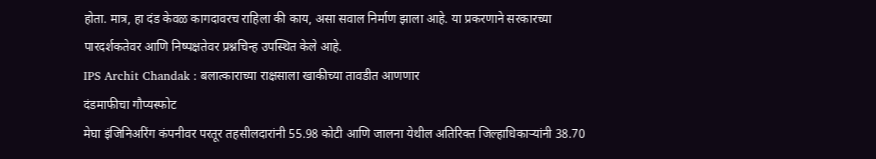होता. मात्र, हा दंड केवळ कागदावरच राहिला की काय, असा सवाल निर्माण झाला आहे. या प्रकरणाने सरकारच्या पारदर्शकतेवर आणि निष्पक्षतेवर प्रश्नचिन्ह उपस्थित केले आहे.
IPS Archit Chandak : बलात्काराच्या राक्षसाला खाकीच्या तावडीत आणणार
दंडमाफीचा गौप्यस्फोट
मेघा इंजिनिअरिंग कंपनीवर परतूर तहसीलदारांनी 55.98 कोटी आणि जालना येथील अतिरिक्त जिल्हाधिकाऱ्यांनी 38.70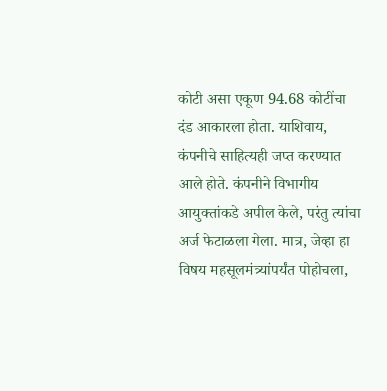कोटी असा एकूण 94.68 कोटींचा दंड आकारला होता. याशिवाय, कंपनीचे साहित्यही जप्त करण्यात आले होते. कंपनीने विभागीय आयुक्तांकडे अपील केले, परंतु त्यांचा अर्ज फेटाळला गेला. मात्र, जेव्हा हा विषय महसूलमंत्र्यांपर्यंत पोहोचला,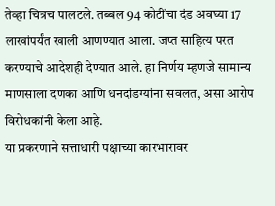तेव्हा चित्रच पालटले. तब्बल 94 कोटींचा दंड अवघ्या 17 लाखांपर्यंत खाली आणण्यात आला. जप्त साहित्य परत करण्याचे आदेशही देण्यात आले. हा निर्णय म्हणजे सामान्य माणसाला दणका आणि धनदांडग्यांना सवलत, असा आरोप विरोधकांनी केला आहे.
या प्रकरणाने सत्ताधारी पक्षाच्या कारभारावर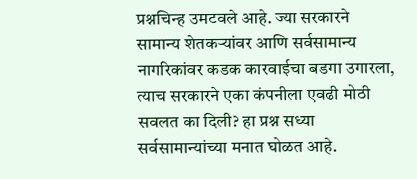प्रश्नचिन्ह उमटवले आहे. ज्या सरकारने सामान्य शेतकऱ्यांवर आणि सर्वसामान्य नागरिकांवर कडक कारवाईचा बडगा उगारला, त्याच सरकारने एका कंपनीला एवढी मोठी सवलत का दिली? हा प्रश्न सध्या सर्वसामान्यांच्या मनात घोळत आहे.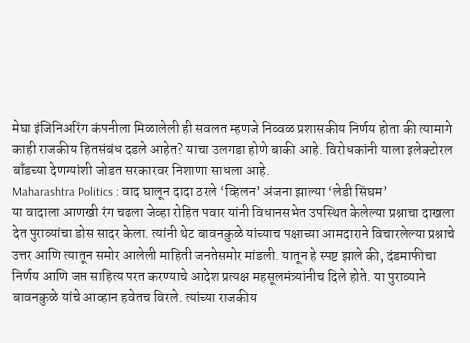मेघा इंजिनिअरिंग कंपनीला मिळालेली ही सवलत म्हणजे निव्वळ प्रशासकीय निर्णय होता की त्यामागे काही राजकीय हितसंबंध दडले आहेत? याचा उलगडा होणे बाकी आहे. विरोधकांनी याला इलेक्टोरल बाँडच्या देणग्यांशी जोडत सरकारवर निशाणा साधला आहे.
Maharashtra Politics : वाद घालून दादा ठरले ‘व्हिलन’ अंजना झाल्या ‘लेडी सिंघम’
या वादाला आणखी रंग चढला जेव्हा रोहित पवार यांनी विधानसभेत उपस्थित केलेल्या प्रश्नाचा दाखला देत पुराव्यांचा डोस सादर केला. त्यांनी थेट बावनकुळे यांच्याच पक्षाच्या आमदाराने विचारलेल्या प्रश्नाचे उत्तर आणि त्यातून समोर आलेली माहिती जनतेसमोर मांडली. यातून हे स्पष्ट झाले की, दंडमाफीचा निर्णय आणि जप्त साहित्य परत करण्याचे आदेश प्रत्यक्ष महसूलमंत्र्यांनीच दिले होते. या पुराव्याने बावनकुळे यांचे आव्हान हवेतच विरले. त्यांच्या राजकीय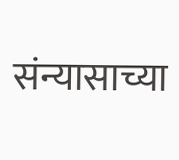संन्यासाच्या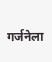गर्जनेला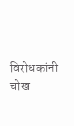विरोधकांनी चोख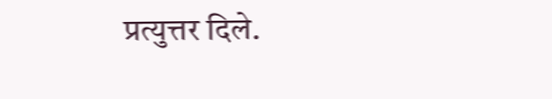प्रत्युत्तर दिले.